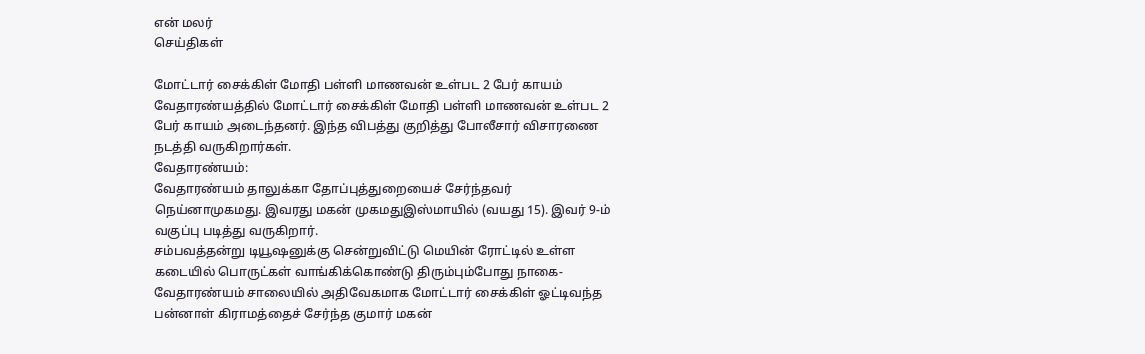என் மலர்
செய்திகள்

மோட்டார் சைக்கிள் மோதி பள்ளி மாணவன் உள்பட 2 பேர் காயம்
வேதாரண்யத்தில் மோட்டார் சைக்கிள் மோதி பள்ளி மாணவன் உள்பட 2 பேர் காயம் அடைந்தனர். இந்த விபத்து குறித்து போலீசார் விசாரணை நடத்தி வருகிறார்கள்.
வேதாரண்யம்:
வேதாரண்யம் தாலுக்கா தோப்புத்துறையைச் சேர்ந்தவர் நெய்னாமுகமது. இவரது மகன் முகமதுஇஸ்மாயில் (வயது 15). இவர் 9-ம் வகுப்பு படித்து வருகிறார்.
சம்பவத்தன்று டியூஷனுக்கு சென்றுவிட்டு மெயின் ரோட்டில் உள்ள கடையில் பொருட்கள் வாங்கிக்கொண்டு திரும்பும்போது நாகை-வேதாரண்யம் சாலையில் அதிவேகமாக மோட்டார் சைக்கிள் ஓட்டிவந்த பன்னாள் கிராமத்தைச் சேர்ந்த குமார் மகன்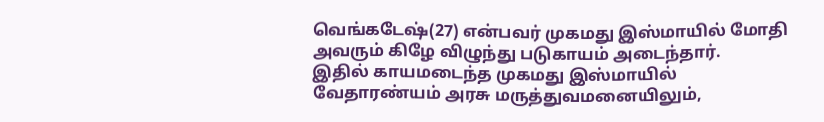வெங்கடேஷ்(27) என்பவர் முகமது இஸ்மாயில் மோதி அவரும் கிழே விழுந்து படுகாயம் அடைந்தார்.
இதில் காயமடைந்த முகமது இஸ்மாயில் வேதாரண்யம் அரசு மருத்துவமனையிலும்,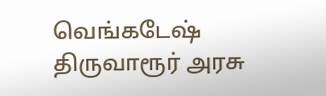வெங்கடேஷ் திருவாரூர் அரசு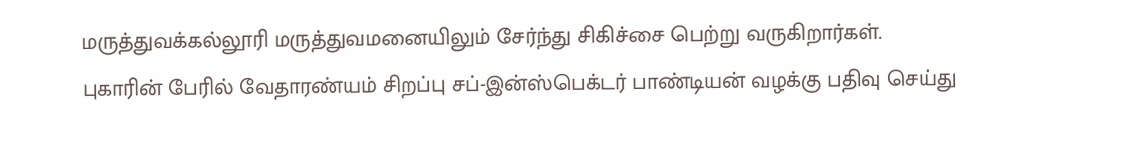மருத்துவக்கல்லூரி மருத்துவமனையிலும் சேர்ந்து சிகிச்சை பெற்று வருகிறார்கள்.
புகாரின் பேரில் வேதாரண்யம் சிறப்பு சப்-இன்ஸ்பெக்டர் பாண்டியன் வழக்கு பதிவு செய்து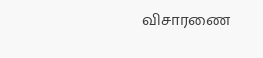விசாரணை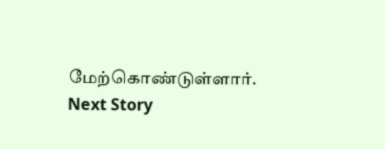மேற்கொண்டுள்ளார்.
Next Story